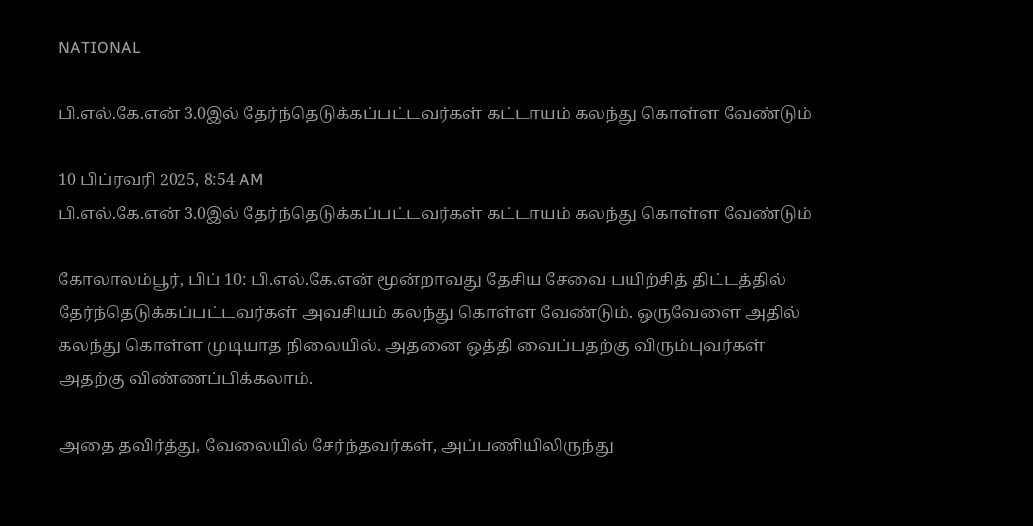NATIONAL

பி.எல்.கே.என் 3.0இல் தேர்ந்தெடுக்கப்பட்டவர்கள் கட்டாயம் கலந்து கொள்ள வேண்டும்

10 பிப்ரவரி 2025, 8:54 AM
பி.எல்.கே.என் 3.0இல் தேர்ந்தெடுக்கப்பட்டவர்கள் கட்டாயம் கலந்து கொள்ள வேண்டும்

கோலாலம்பூர், பிப் 10: பி.எல்.கே.என் மூன்றாவது தேசிய சேவை பயிற்சித் திட்டத்தில் தேர்ந்தெடுக்கப்பட்டவர்கள் அவசியம் கலந்து கொள்ள வேண்டும். ஒருவேளை அதில் கலந்து கொள்ள முடியாத நிலையில். அதனை ஒத்தி வைப்பதற்கு விரும்புவர்கள் அதற்கு விண்ணப்பிக்கலாம்.

அதை தவிர்த்து, வேலையில் சேர்ந்தவர்கள், அப்பணியிலிருந்து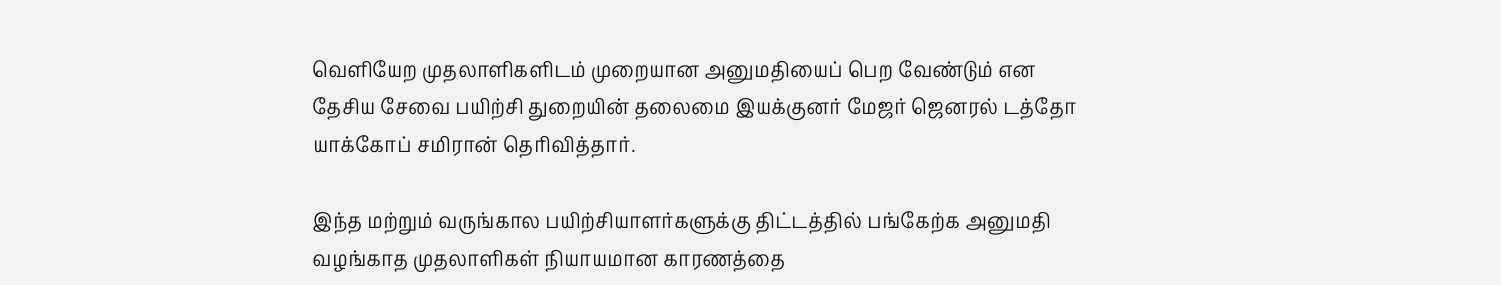வெளியேற முதலாளிகளிடம் முறையான அனுமதியைப் பெற வேண்டும் என தேசிய சேவை பயிற்சி துறையின் தலைமை இயக்குனர் மேஜர் ஜெனரல் டத்தோ யாக்கோப் சமிரான் தெரிவித்தார்.

இந்த மற்றும் வருங்கால பயிற்சியாளர்களுக்கு திட்டத்தில் பங்கேற்க அனுமதி வழங்காத முதலாளிகள் நியாயமான காரணத்தை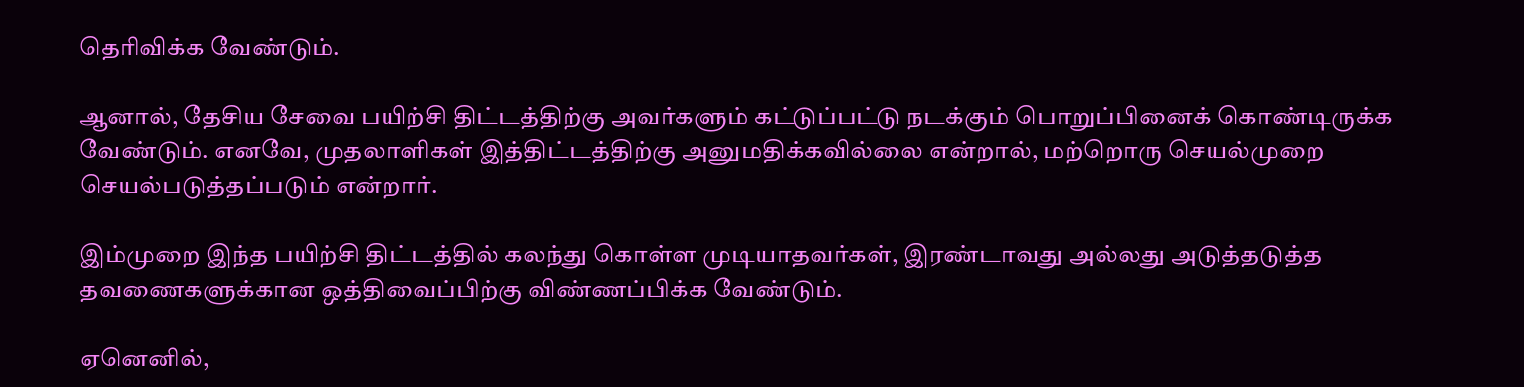தெரிவிக்க வேண்டும்.

ஆனால், தேசிய சேவை பயிற்சி திட்டத்திற்கு அவர்களும் கட்டுப்பட்டு நடக்கும் பொறுப்பினைக் கொண்டிருக்க வேண்டும். எனவே, முதலாளிகள் இத்திட்டத்திற்கு அனுமதிக்கவில்லை என்றால், மற்றொரு செயல்முறை செயல்படுத்தப்படும் என்றார்.

இம்முறை இந்த பயிற்சி திட்டத்தில் கலந்து கொள்ள முடியாதவர்கள், இரண்டாவது அல்லது அடுத்தடுத்த தவணைகளுக்கான ஒத்திவைப்பிற்கு விண்ணப்பிக்க வேண்டும்.

ஏனெனில்,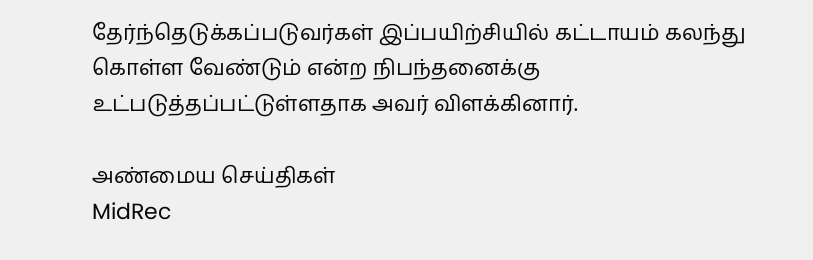தேர்ந்தெடுக்கப்படுவர்கள் இப்பயிற்சியில் கட்டாயம் கலந்து கொள்ள வேண்டும் என்ற நிபந்தனைக்கு உட்படுத்தப்பட்டுள்ளதாக அவர் விளக்கினார்.

அண்மைய செய்திகள்
MidRec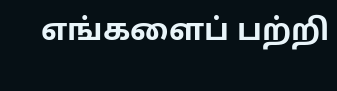எங்களைப் பற்றி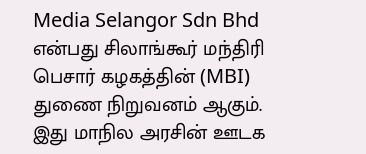Media Selangor Sdn Bhd என்பது சிலாங்கூர் மந்திரி பெசார் கழகத்தின் (MBI) துணை நிறுவனம் ஆகும். இது மாநில அரசின் ஊடக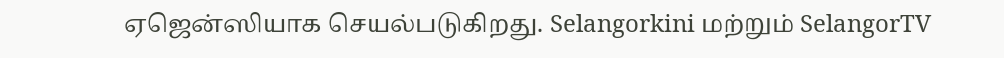ஏஜென்ஸியாக செயல்படுகிறது. Selangorkini மற்றும் SelangorTV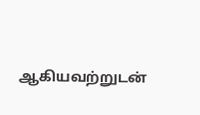ஆகியவற்றுடன்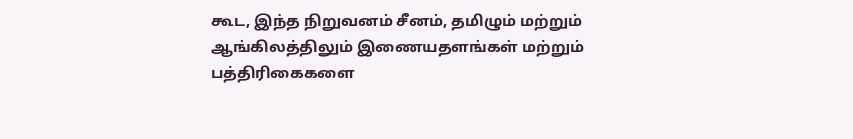கூட, இந்த நிறுவனம் சீனம், தமிழும் மற்றும் ஆங்கிலத்திலும் இணையதளங்கள் மற்றும் பத்திரிகைகளை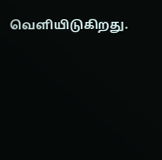வெளியிடுகிறது.